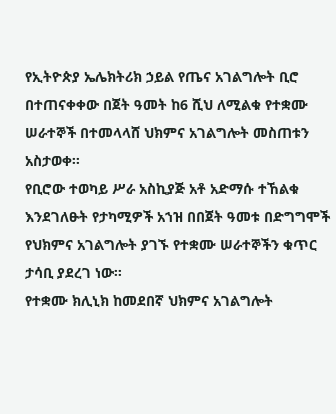የኢትዮጵያ ኤሌክትሪክ ኃይል የጤና አገልግሎት ቢሮ በተጠናቀቀው በጀት ዓመት ከ6 ሺህ ለሚልቁ የተቋሙ ሠራተኞች በተመላላሸ ህክምና አገልግሎት መስጠቱን አስታወቀ፡፡
የቢሮው ተወካይ ሥራ አስኪያጅ አቶ አድማሱ ተኸልቁ እንደገለፁት የታካሚዎች አኀዝ በበጀት ዓመቱ በድግግሞች የህክምና አገልግሎት ያገኙ የተቋሙ ሠራተኞችን ቁጥር ታሳቢ ያደረገ ነው፡፡
የተቋሙ ክሊኒክ ከመደበኛ ህክምና አገልግሎት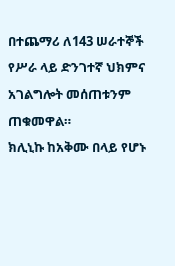በተጨማሪ ለ143 ሠራተኞች የሥራ ላይ ድንገተኛ ህክምና አገልግሎት መሰጠቱንም ጠቁመዋል።
ክሊኒኩ ከአቅሙ በላይ የሆኑ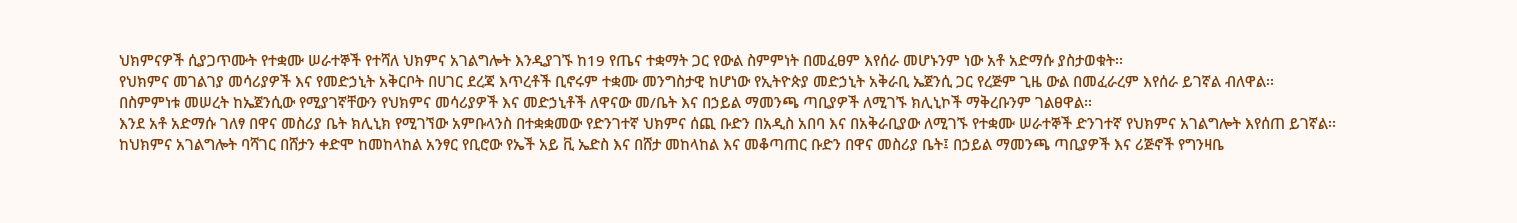ህክምናዎች ሲያጋጥሙት የተቋሙ ሠራተኞች የተሻለ ህክምና አገልግሎት እንዲያገኙ ከ19 የጤና ተቋማት ጋር የውል ስምምነት በመፈፀም እየሰራ መሆኑንም ነው አቶ አድማሱ ያስታወቁት፡፡
የህክምና መገልገያ መሳሪያዎች እና የመድኃኒት አቅርቦት በሀገር ደረጃ እጥረቶች ቢኖሩም ተቋሙ መንግስታዊ ከሆነው የኢትዮጵያ መድኃኒት አቅራቢ ኤጀንሲ ጋር የረጅም ጊዜ ውል በመፈራረም እየሰራ ይገኛል ብለዋል፡፡
በስምምነቱ መሠረት ከኤጀንሲው የሚያገኛቸውን የህክምና መሳሪያዎች እና መድኃኒቶች ለዋናው መ/ቤት እና በኃይል ማመንጫ ጣቢያዎች ለሚገኙ ክሊኒኮች ማቅረቡንም ገልፀዋል፡፡
እንደ አቶ አድማሱ ገለፃ በዋና መስሪያ ቤት ክሊኒክ የሚገኘው አምቡላንስ በተቋቋመው የድንገተኛ ህክምና ሰጪ ቡድን በአዲስ አበባ እና በአቅራቢያው ለሚገኙ የተቋሙ ሠራተኞች ድንገተኛ የህክምና አገልግሎት እየሰጠ ይገኛል፡፡
ከህክምና አገልግሎት ባሻገር በሸታን ቀድሞ ከመከላከል አንፃር የቢሮው የኤች አይ ቪ ኤድስ እና በሸታ መከላከል እና መቆጣጠር ቡድን በዋና መስሪያ ቤት፤ በኃይል ማመንጫ ጣቢያዎች እና ሪጅኖች የግንዛቤ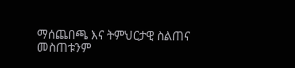ማሰጨበጫ እና ትምህርታዊ ስልጠና መስጠቱንም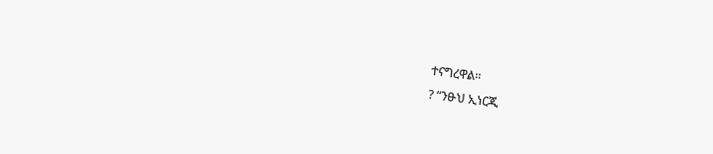ተናግረዋል፡፡
? “ንፁህ ኢነርጂ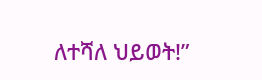ለተሻለ ህይወት!”